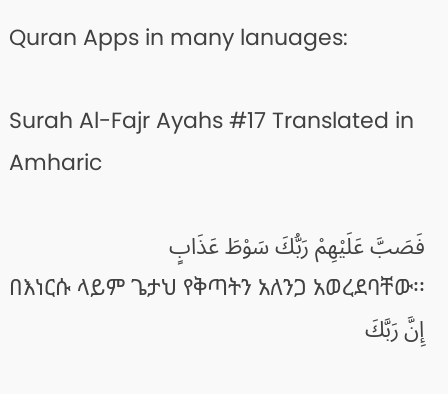Quran Apps in many lanuages:

Surah Al-Fajr Ayahs #17 Translated in Amharic

فَصَبَّ عَلَيْهِمْ رَبُّكَ سَوْطَ عَذَابٍ
በእነርሱ ላይም ጌታህ የቅጣትን አለንጋ አወረደባቸው፡፡
إِنَّ رَبَّكَ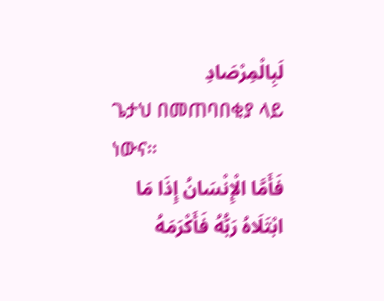لَبِالْمِرْصَادِ
ጌታህ በመጠባበቂያ ላይ ነውና፡፡
فَأَمَّا الْإِنْسَانُ إِذَا مَا ابْتَلَاهُ رَبُّهُ فَأَكْرَمَهُ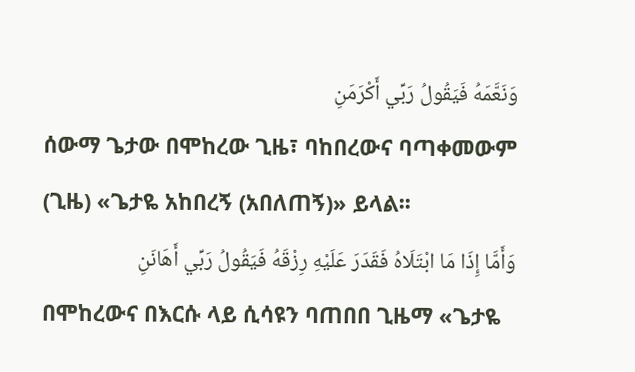وَنَعَّمَهُ فَيَقُولُ رَبِّي أَكْرَمَنِ
ሰውማ ጌታው በሞከረው ጊዜ፣ ባከበረውና ባጣቀመውም (ጊዜ) «ጌታዬ አከበረኝ (አበለጠኝ)» ይላል፡፡
وَأَمَّا إِذَا مَا ابْتَلَاهُ فَقَدَرَ عَلَيْهِ رِزْقَهُ فَيَقُولُ رَبِّي أَهَانَنِ
በሞከረውና በእርሱ ላይ ሲሳዩን ባጠበበ ጊዜማ «ጌታዬ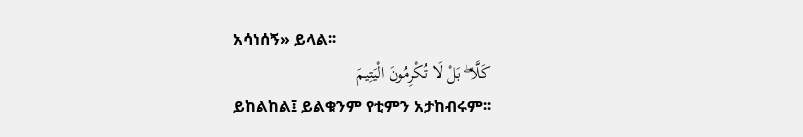አሳነሰኝ» ይላል፡፡
كَلَّا ۖ بَلْ لَا تُكْرِمُونَ الْيَتِيمَ
ይከልከል፤ ይልቁንም የቲምን አታከብሩም፡፡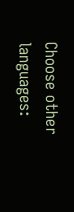Choose other languages: